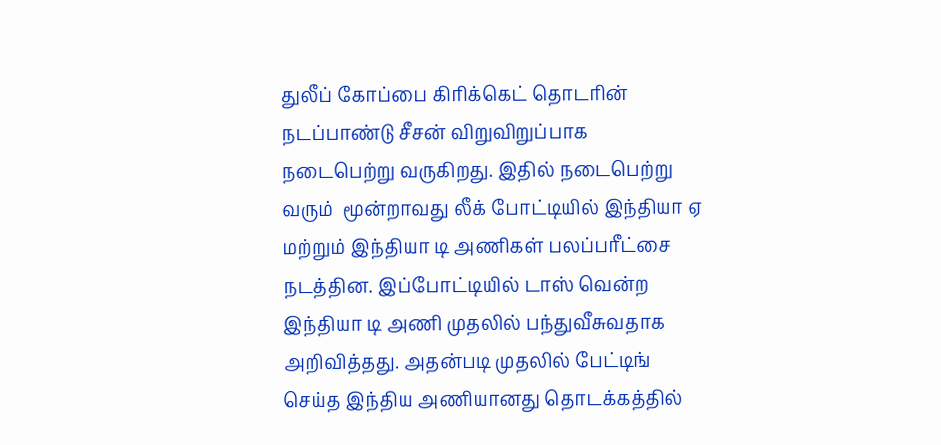துலீப் கோப்பை கிரிக்கெட் தொடரின் நடப்பாண்டு சீசன் விறுவிறுப்பாக நடைபெற்று வருகிறது. இதில் நடைபெற்று வரும்  மூன்றாவது லீக் போட்டியில் இந்தியா ஏ மற்றும் இந்தியா டி அணிகள் பலப்பரீட்சை நடத்தின. இப்போட்டியில் டாஸ் வென்ற இந்தியா டி அணி முதலில் பந்துவீசுவதாக அறிவித்தது. அதன்படி முதலில் பேட்டிங் செய்த இந்திய அணியானது தொடக்கத்தில்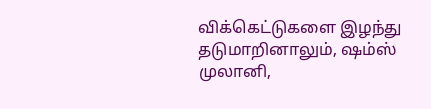விக்கெட்டுகளை இழந்து தடுமாறினாலும், ஷம்ஸ் முலானி,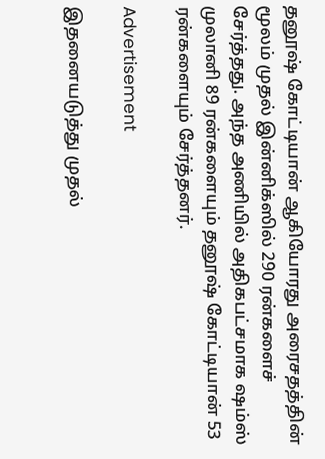தனூஷ் கோட்டியான் ஆகியோரது அரைசதத்தின் மூலம் முதல் இன்னிக்ஸில் 290 ரன்களைச் சேர்த்தது. அந்த அணியில் அதிகபட்சமாக ஷம்ஸ் முலானி 89 ரன்களையும் தனூஷ் கோட்டியான் 53 ரன்களையும் சேர்த்தனர்.

Advertisement

இதனையடுத்து முதல்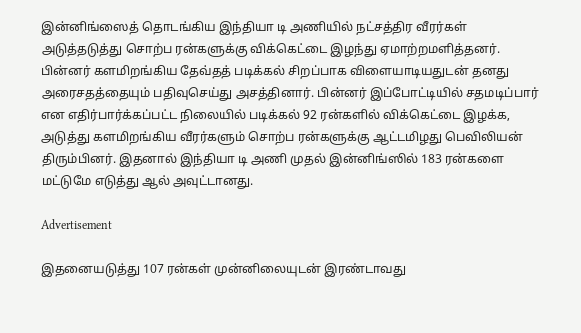இன்னிங்ஸைத் தொடங்கிய இந்தியா டி அணியில் நட்சத்திர வீரர்கள் அடுத்தடுத்து சொற்ப ரன்களுக்கு விக்கெட்டை இழந்து ஏமாற்றமளித்தனர். பின்னர் களமிறங்கிய தேவ்தத் படிக்கல் சிறப்பாக விளையாடியதுடன் தனது அரைசதத்தையும் பதிவுசெய்து அசத்தினார். பின்னர் இப்போட்டியில் சதமடிப்பார் என எதிர்பார்க்கப்பட்ட நிலையில் படிக்கல் 92 ரன்களில் விக்கெட்டை இழக்க, அடுத்து களமிறங்கிய வீரர்களும் சொற்ப ரன்களுக்கு ஆட்டமிழது பெவிலியன் திரும்பினர். இதனால் இந்தியா டி அணி முதல் இன்னிங்ஸில் 183 ரன்களை மட்டுமே எடுத்து ஆல் அவுட்டானது.

Advertisement

இதனையடுத்து 107 ரன்கள் முன்னிலையுடன் இரண்டாவது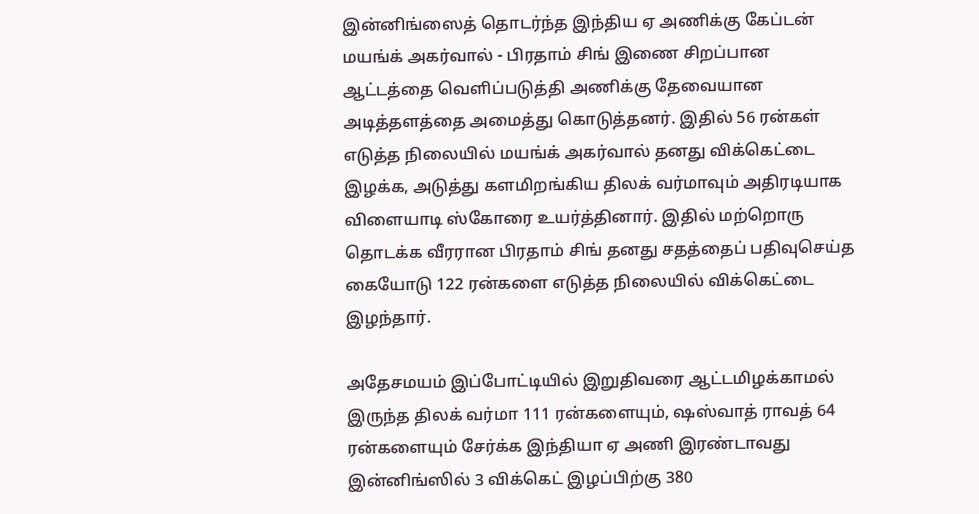இன்னிங்ஸைத் தொடர்ந்த இந்திய ஏ அணிக்கு கேப்டன் மயங்க் அகர்வால் - பிரதாம் சிங் இணை சிறப்பான ஆட்டத்தை வெளிப்படுத்தி அணிக்கு தேவையான அடித்தளத்தை அமைத்து கொடுத்தனர். இதில் 56 ரன்கள் எடுத்த நிலையில் மயங்க் அகர்வால் தனது விக்கெட்டை இழக்க, அடுத்து களமிறங்கிய திலக் வர்மாவும் அதிரடியாக விளையாடி ஸ்கோரை உயர்த்தினார். இதில் மற்றொரு தொடக்க வீரரான பிரதாம் சிங் தனது சதத்தைப் பதிவுசெய்த கையோடு 122 ரன்களை எடுத்த நிலையில் விக்கெட்டை இழந்தார்.

அதேசமயம் இப்போட்டியில் இறுதிவரை ஆட்டமிழக்காமல் இருந்த திலக் வர்மா 111 ரன்களையும், ஷஸ்வாத் ராவத் 64 ரன்களையும் சேர்க்க இந்தியா ஏ அணி இரண்டாவது இன்னிங்ஸில் 3 விக்கெட் இழப்பிற்கு 380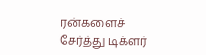ரன்களைச் சேர்த்து டிக்ளர்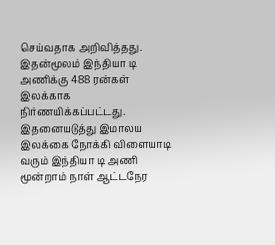செய்வதாக அறிவித்தது. இதன்மூலம் இந்தியா டி அணிக்கு 488 ரன்கள் இலக்காக நிர்ணயிக்கப்பட்டது. இதனையடுத்து இமாலய இலக்கை நோக்கி விளையாடி வரும் இந்தியா டி அணி மூன்றாம் நாள் ஆட்டநேர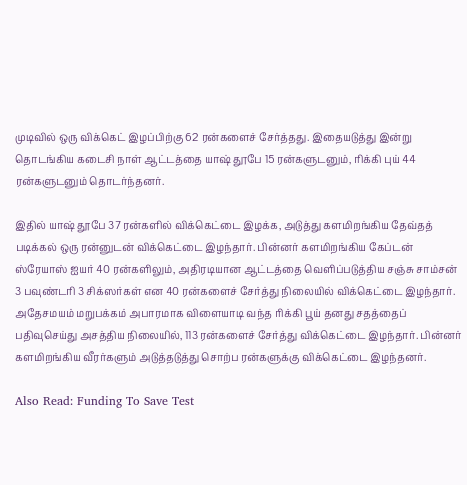முடிவில் ஒரு விக்கெட் இழப்பிற்கு 62 ரன்களைச் சேர்த்தது. இதையடுத்து இன்று தொடங்கிய கடைசி நாள் ஆட்டத்தை யாஷ் தூபே 15 ரன்களுடனும், ரிக்கி புய் 44 ரன்களுடனும் தொடர்ந்தனர்.

இதில் யாஷ் தூபே 37 ரன்களில் விக்கெட்டை இழக்க, அடுத்து களமிறங்கிய தேவ்தத் படிக்கல் ஒரு ரன்னுடன் விக்கெட்டை இழந்தார். பின்னர் களமிறங்கிய கேப்டன் ஸ்ரேயாஸ் ஐயர் 40 ரன்களிலும், அதிரடியான ஆட்டத்தை வெளிப்படுத்திய சஞ்சு சாம்சன் 3 பவுண்டரி 3 சிக்ஸர்கள் என 40 ரன்களைச் சேர்த்து நிலையில் விக்கெட்டை இழந்தார். அதேசமயம் மறுபக்கம் அபாரமாக விளையாடி வந்த ரிக்கி பூய் தனது சதத்தைப் பதிவுசெய்து அசத்திய நிலையில், 113 ரன்களைச் சேர்த்து விக்கெட்டை இழந்தார். பின்னர் களமிறங்கிய வீரர்களும் அடுத்தடுத்து சொற்ப ரன்களுக்கு விக்கெட்டை இழந்தனர்.

Also Read: Funding To Save Test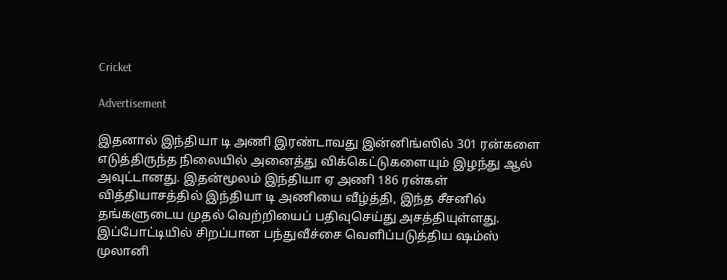Cricket

Advertisement

இதனால் இந்தியா டி அணி இரண்டாவது இன்னிங்ஸில் 301 ரன்களை எடுத்திருந்த நிலையில் அனைத்து விக்கெட்டுகளையும் இழந்து ஆல் அவுட்டானது. இதன்மூலம் இந்தியா ஏ அணி 186 ரன்கள் வித்தியாசத்தில் இந்தியா டி அணியை வீழ்த்தி, இந்த சீசனில் தங்களுடைய முதல் வெற்றியைப் பதிவுசெய்து அசத்தியுள்ளது. இப்போட்டியில் சிறப்பான பந்துவீச்சை வெளிப்படுத்திய ஷம்ஸ் முலானி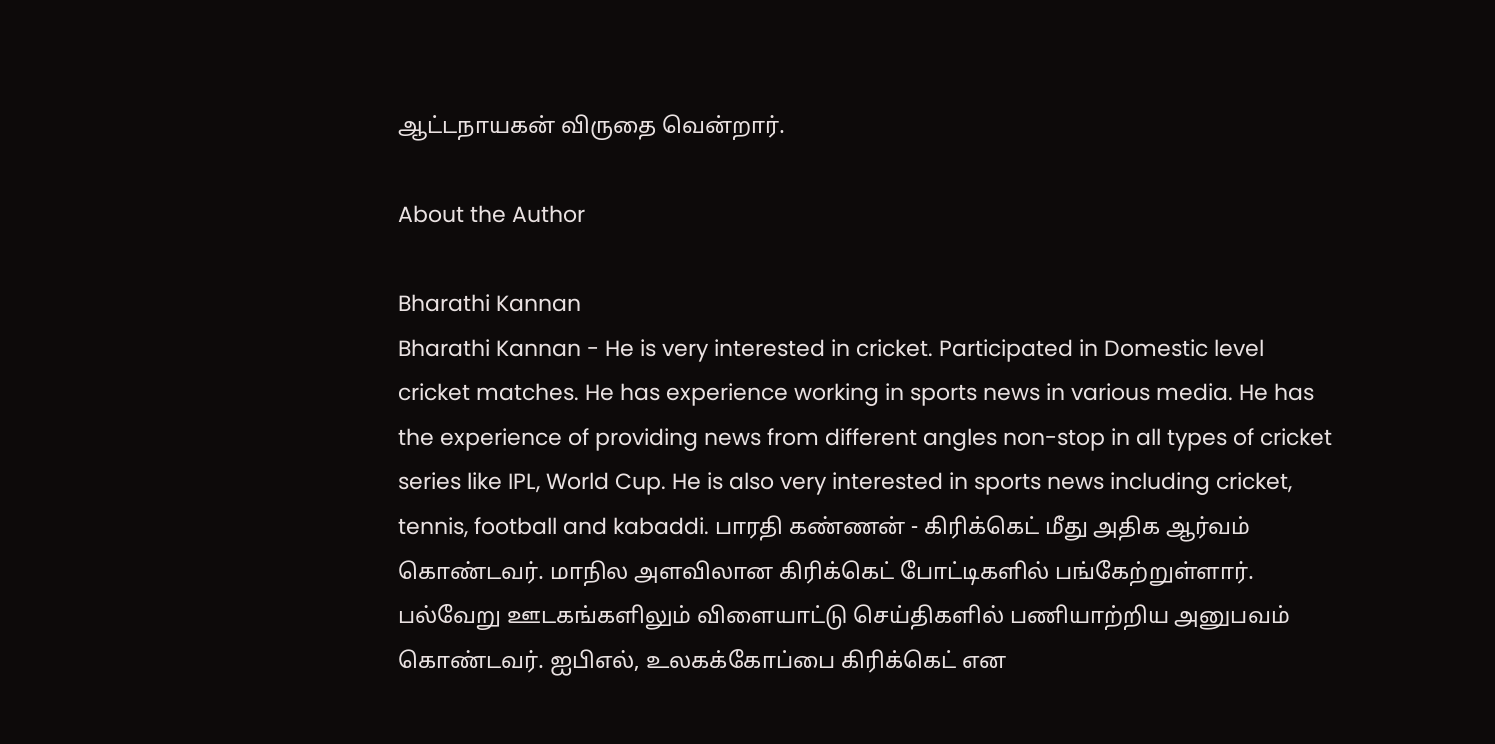ஆட்டநாயகன் விருதை வென்றார்.

About the Author

Bharathi Kannan
Bharathi Kannan - He is very interested in cricket. Participated in Domestic level cricket matches. He has experience working in sports news in various media. He has the experience of providing news from different angles non-stop in all types of cricket series like IPL, World Cup. He is also very interested in sports news including cricket, tennis, football and kabaddi. பாரதி கண்ணன் - கிரிக்கெட் மீது அதிக ஆர்வம் கொண்டவர். மாநில அளவிலான கிரிக்கெட் போட்டிகளில் பங்கேற்றுள்ளார். பல்வேறு ஊடகங்களிலும் விளையாட்டு செய்திகளில் பணியாற்றிய அனுபவம் கொண்டவர். ஐபிஎல், உலகக்கோப்பை கிரிக்கெட் என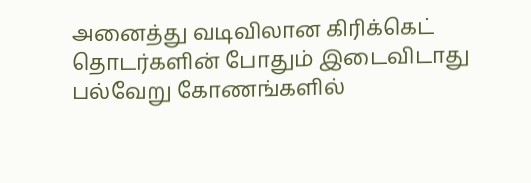அனைத்து வடிவிலான கிரிக்கெட் தொடர்களின் போதும் இடைவிடாது பல்வேறு கோணங்களில்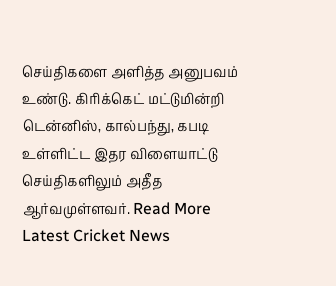செய்திகளை அளித்த அனுபவம் உண்டு. கிரிக்கெட் மட்டுமின்றி டென்னிஸ், கால்பந்து, கபடி உள்ளிட்ட இதர விளையாட்டு செய்திகளிலும் அதீத ஆர்வமுள்ளவர். Read More
Latest Cricket News